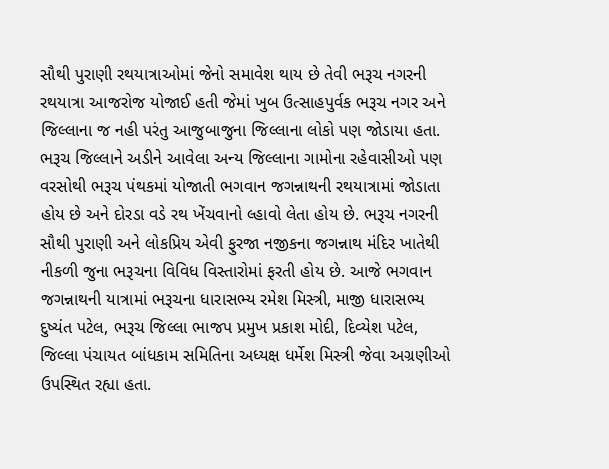સૌથી પુરાણી રથયાત્રાઓમાં જેનો સમાવેશ થાય છે તેવી ભરૂચ નગરની રથયાત્રા આજરોજ યોજાઈ હતી જેમાં ખુબ ઉત્સાહપુર્વક ભરૂચ નગર અને જિલ્લાના જ નહી પરંતુ આજુબાજુના જિલ્લાના લોકો પણ જોડાયા હતા. ભરૂચ જિલ્લાને અડીને આવેલા અન્ય જિલ્લાના ગામોના રહેવાસીઓ પણ વરસોથી ભરૂચ પંથકમાં યોજાતી ભગવાન જગન્નાથની રથયાત્રામાં જોડાતા હોય છે અને દોરડા વડે રથ ખેંચવાનો લ્હાવો લેતા હોય છે. ભરૂચ નગરની સૌથી પુરાણી અને લોકપ્રિય એવી ફુરજા નજીકના જગન્નાથ મંદિર ખાતેથી નીકળી જુના ભરૂચના વિવિધ વિસ્તારોમાં ફરતી હોય છે. આજે ભગવાન જગન્નાથની યાત્રામાં ભરૂચના ધારાસભ્ય રમેશ મિસ્ત્રી, માજી ધારાસભ્ય દુષ્યંત પટેલ, ભરૂચ જિલ્લા ભાજપ પ્રમુખ પ્રકાશ મોદી, દિવ્યેશ પટેલ, જિલ્લા પંચાયત બાંધકામ સમિતિના અધ્યક્ષ ધર્મેશ મિસ્ત્રી જેવા અગ્રણીઓ ઉપસ્થિત રહ્યા હતા.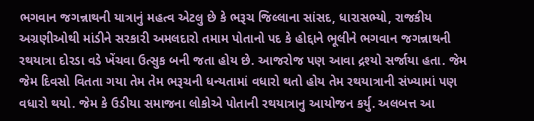ભગવાન જગન્નાથની યાત્રાનું મહત્વ એટલુ છે કે ભરૂચ જિલ્લાના સાંસદ, ધારાસભ્યો, રાજકીય અગ્રણીઓથી માંડીને સરકારી અમલદારો તમામ પોતાનો પદ કે હોદ્દાને ભૂલીને ભગવાન જગન્નાથની રથયાત્રા દોરડા વડે ખેંચવા ઉત્સુક બની જતા હોય છે. આજરોજ પણ આવા દ્રશ્યો સર્જાયા હતા. જેમ જેમ દિવસો વિતતા ગયા તેમ તેમ ભરૂચની ધન્યતામાં વધારો થતો હોય તેમ રથયાત્રાની સંખ્યામાં પણ વધારો થયો. જેમ કે ઉડીયા સમાજના લોકોએ પોતાની રથયાત્રાનુ આયોજન કર્યુ. અલબત્ત આ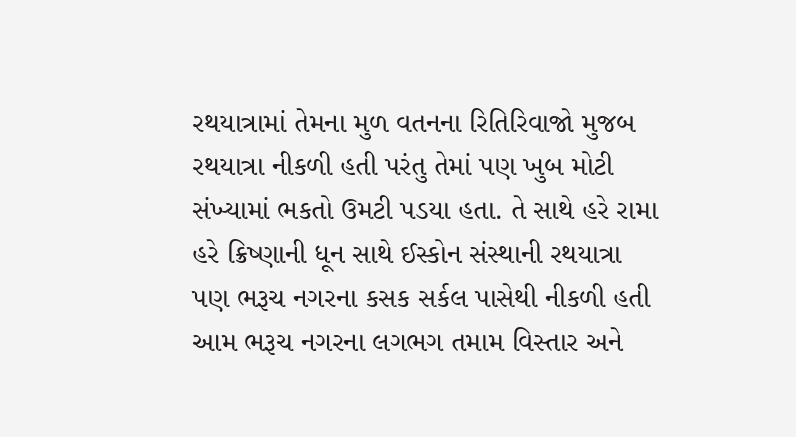રથયાત્રામાં તેમના મુળ વતનના રિતિરિવાજો મુજબ રથયાત્રા નીકળી હતી પરંતુ તેમાં પણ ખુબ મોટી સંખ્યામાં ભકતો ઉમટી પડયા હતા. તે સાથે હરે રામા હરે ક્રિષ્ણાની ધૂન સાથે ઈસ્કોન સંસ્થાની રથયાત્રા પણ ભરૂચ નગરના કસક સર્કલ પાસેથી નીકળી હતી આમ ભરૂચ નગરના લગભગ તમામ વિસ્તાર અને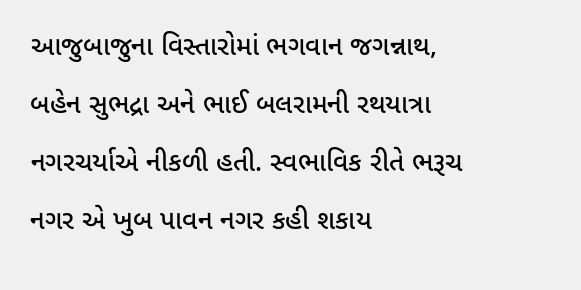આજુબાજુના વિસ્તારોમાં ભગવાન જગન્નાથ, બહેન સુભદ્રા અને ભાઈ બલરામની રથયાત્રા નગરચર્યાએ નીકળી હતી. સ્વભાવિક રીતે ભરૂચ નગર એ ખુબ પાવન નગર કહી શકાય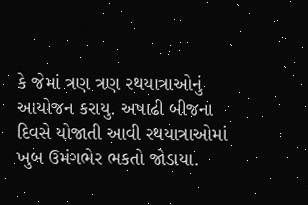કે જેમાં ત્રણ ત્રણ રથયાત્રાઓનું આયોજન કરાયુ. અષાઢી બીજના દિવસે યોજાતી આવી રથયાત્રાઓમાં ખુબ ઉમંગભેર ભકતો જોડાયા.